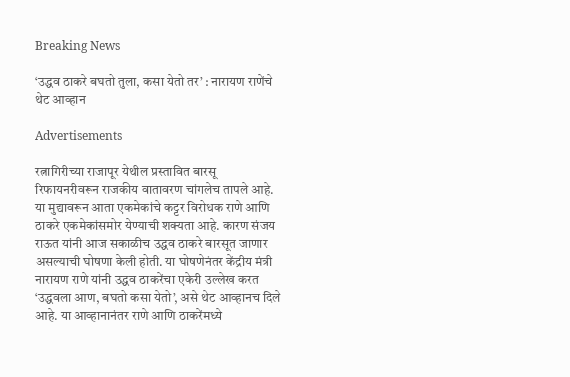Breaking News

‘उद्धव ठाकरे बघतो तुला, कसा येतो तर’ : नारायण राणेंचे थेट आव्हान

Advertisements

रत्नागिरीच्या राजापूर येथील प्रस्तावित बारसू रिफायनरीवरून राजकीय वातावरण चांगलेच तापले आहे. या मुद्यावरून आता एकमेकांचे कट्टर विरोधक राणे आणि ठाकरे एकमेकांसमोर येण्याची शक्यता आहे. कारण संजय राऊत यांनी आज सकाळीच उद्धव ठाकरे बारसूत जाणार असल्याची घोषणा केली होती. या घोषणेनंतर केंद्रीय मंत्री नारायण राणे यांनी उद्धव ठाकरेंचा एकेरी उल्लेख करत ‘उद्धवला आण, बघतो कसा येतो’, असे थेट आव्हानच दिले आहे. या आव्हानानंतर राणे आणि ठाकरेंमध्ये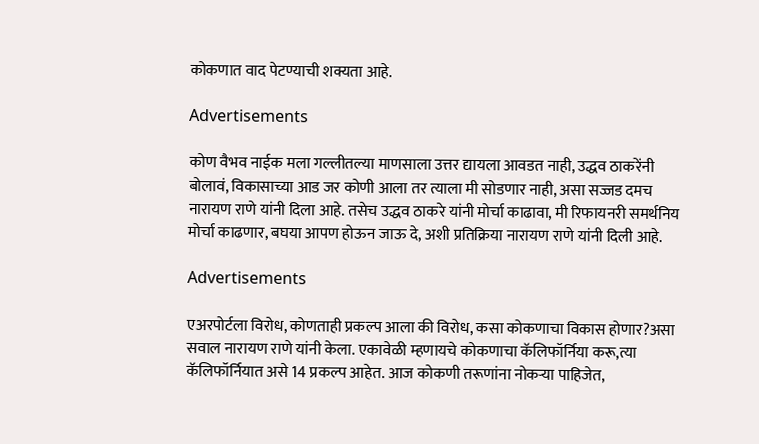कोकणात वाद पेटण्याची शक्यता आहे.

Advertisements

कोण वैभव नाईक मला गल्लीतल्या माणसाला उत्तर द्यायला आवडत नाही, उद्धव ठाकरेंनी बोलावं, विकासाच्या आड जर कोणी आला तर त्याला मी सोडणार नाही, असा सज्जड दमच नारायण राणे यांनी दिला आहे. तसेच उद्धव ठाकरे यांनी मोर्चा काढावा, मी रिफायनरी समर्थनिय मोर्चा काढणार, बघया आपण होऊन जाऊ दे, अशी प्रतिक्रिया नारायण राणे यांनी दिली आहे.

Advertisements

एअरपोर्टला विरोध, कोणताही प्रकल्प आला की विरोध, कसा कोकणाचा विकास होणार?असा सवाल नारायण राणे यांनी केला. एकावेळी म्हणायचे कोकणाचा कॅलिफॉर्निया करू,त्या कॅलिफॉर्नियात असे 14 प्रकल्प आहेत. आज कोकणी तरूणांना नोकऱ्या पाहिजेत,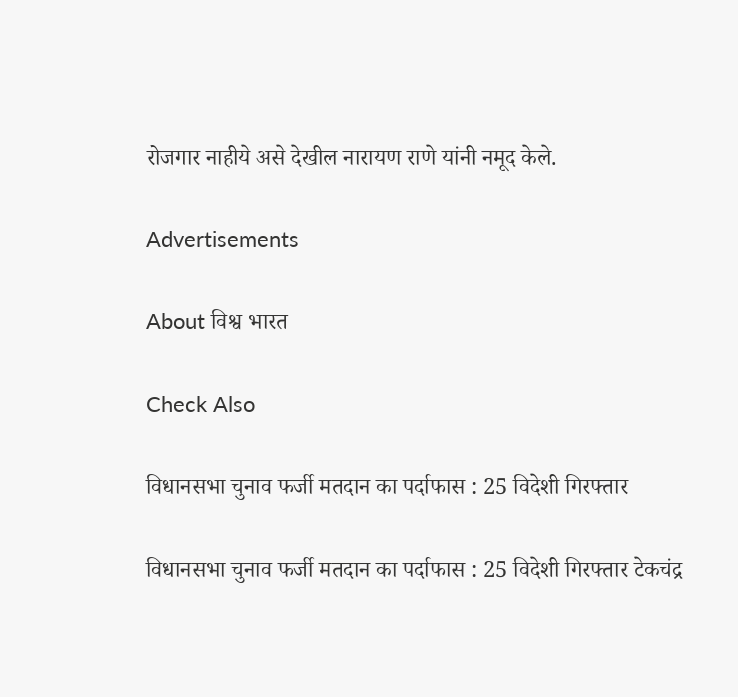रोजगार नाहीये असे देखील नारायण राणे यांनी नमूद केले.

Advertisements

About विश्व भारत

Check Also

विधानसभा चुनाव फर्जी मतदान का पर्दाफास : 25 विदेशी गिरफ्तार

विधानसभा चुनाव फर्जी मतदान का पर्दाफास : 25 विदेशी गिरफ्तार टेकचंद्र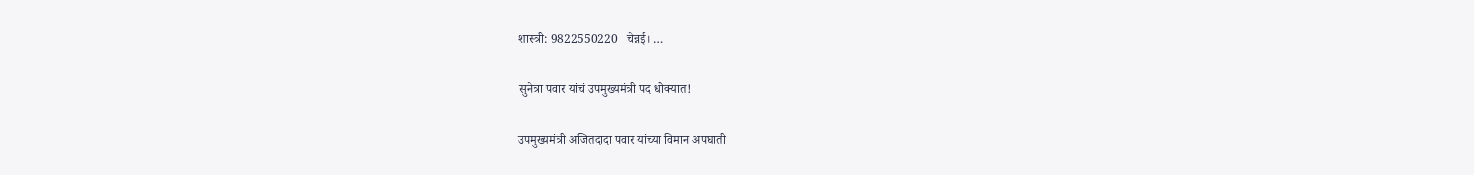शास्त्री: 9822550220   चेन्नई। …

सुनेत्रा पवार यांचं उपमुख्यमंत्री पद धोक्यात!

उपमुख्यमंत्री अजितदादा पवार यांच्या विमान अपघाती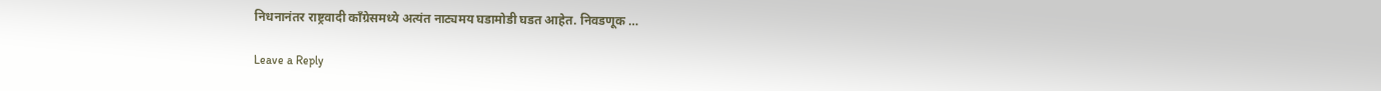निधनानंतर राष्ट्रवादी काँग्रेसमध्ये अत्यंत नाट्यमय घडामोडी घडत आहेत. निवडणूक …

Leave a Reply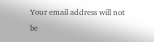Your email address will not be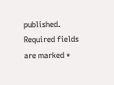published. Required fields are marked *